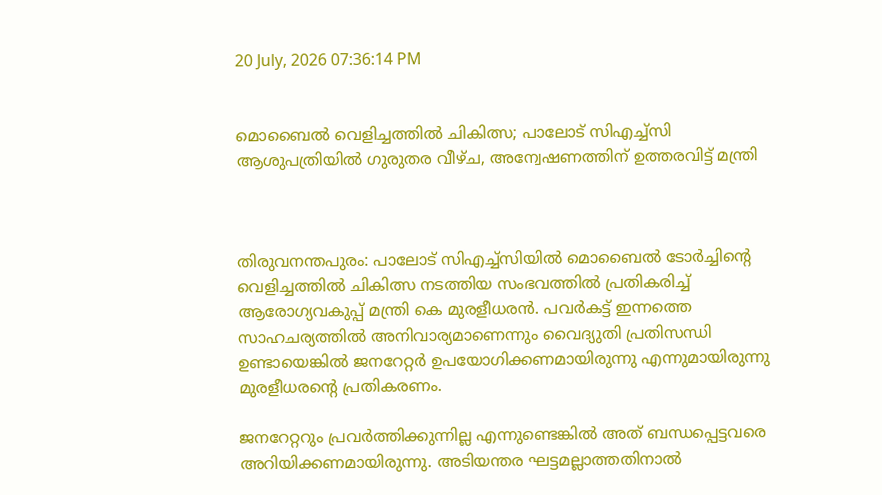20 July, 2026 07:36:14 PM


മൊബൈൽ വെളിച്ചത്തിൽ ചികിത്സ; പാലോട് സിഎച്ച്‍സി ആശുപത്രിയിൽ ഗുരുതര വീഴ്ച, അന്വേഷണത്തിന് ഉത്തരവിട്ട് മന്ത്രി



തിരുവനന്തപുരം: പാലോട് സിഎച്ച്സിയില്‍ മൊബൈല്‍ ടോര്‍ച്ചിന്റെ വെളിച്ചത്തില്‍ ചികിത്സ നടത്തിയ സംഭവത്തില്‍ പ്രതികരിച്ച് ആരോഗ്യവകുപ്പ് മന്ത്രി കെ മുരളീധരന്‍. പവര്‍കട്ട് ഇന്നത്തെ സാഹചര്യത്തില്‍ അനിവാര്യമാണെന്നും വൈദ്യുതി പ്രതിസന്ധി ഉണ്ടായെങ്കില്‍ ജനറേറ്റര്‍ ഉപയോഗിക്കണമായിരുന്നു എന്നുമായിരുന്നു മുരളീധരന്റെ പ്രതികരണം.

ജനറേറ്ററും പ്രവര്‍ത്തിക്കുന്നില്ല എന്നുണ്ടെങ്കില്‍ അത് ബന്ധപ്പെട്ടവരെ അറിയിക്കണമായിരുന്നു. അടിയന്തര ഘട്ടമല്ലാത്തതിനാല്‍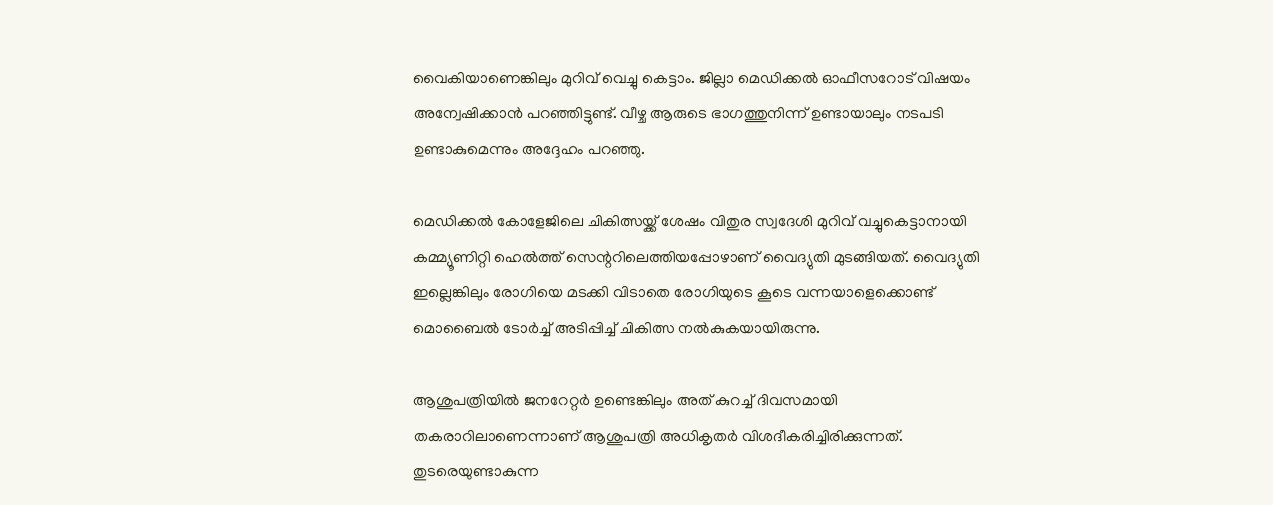വൈകിയാണെങ്കിലും മുറിവ് വെച്ചു കെട്ടാം. ജില്ലാ മെഡിക്കല്‍ ഓഫീസറോട് വിഷയം അന്വേഷിക്കാന്‍ പറഞ്ഞിട്ടുണ്ട്. വീഴ്ച ആരുടെ ഭാഗത്തുനിന്ന് ഉണ്ടായാലും നടപടി ഉണ്ടാകുമെന്നും അദ്ദേഹം പറഞ്ഞു.

മെഡിക്കല്‍ കോളേജിലെ ചികിത്സയ്ക്ക് ശേഷം വിതുര സ്വദേശി മുറിവ് വച്ചുകെട്ടാനായി കമ്മ്യൂണിറ്റി ഹെല്‍ത്ത് സെന്ററിലെത്തിയപ്പോഴാണ് വൈദ്യുതി മുടങ്ങിയത്. വൈദ്യുതി ഇല്ലെങ്കിലും രോഗിയെ മടക്കി വിടാതെ രോഗിയുടെ കൂടെ വന്നയാളെക്കൊണ്ട് മൊബൈല്‍ ടോര്‍ച്ച് അടിപ്പിച്ച് ചികിത്സ നല്‍കുകയായിരുന്നു.

ആശുപത്രിയില്‍ ജനറേറ്റര്‍ ഉണ്ടെങ്കിലും അത് കുറച്ച് ദിവസമായി തകരാറിലാണെന്നാണ് ആശുപത്രി അധികൃതര്‍ വിശദീകരിച്ചിരിക്കുന്നത്. തുടരെയുണ്ടാകുന്ന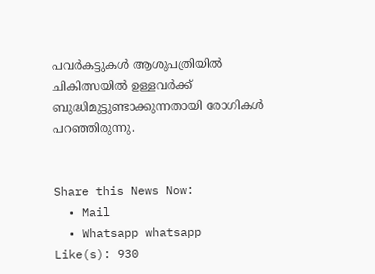പവര്‍കട്ടുകള്‍ ആശുപത്രിയില്‍ ചികിത്സയില്‍ ഉള്ളവര്‍ക്ക് ബുദ്ധിമുട്ടുണ്ടാക്കുന്നതായി രോഗികള്‍ പറഞ്ഞിരുന്നു.


Share this News Now:
  • Mail
  • Whatsapp whatsapp
Like(s): 930